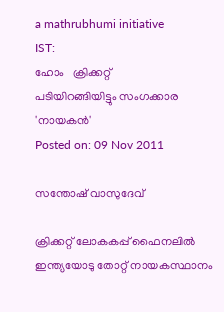a mathrubhumi initiative
IST:
ഹോം   ക്രിക്കറ്റ്‌
പടിയിറങ്ങിയിട്ടും സംഗക്കാര 'നായകന്‍'
Posted on: 09 Nov 2011

സന്തോഷ് വാസുദേവ്‌

ക്രിക്കറ്റ് ലോകകപ്പ് ഫൈനലില്‍ ഇന്ത്യയോടു തോറ്റ് നായകസ്ഥാനം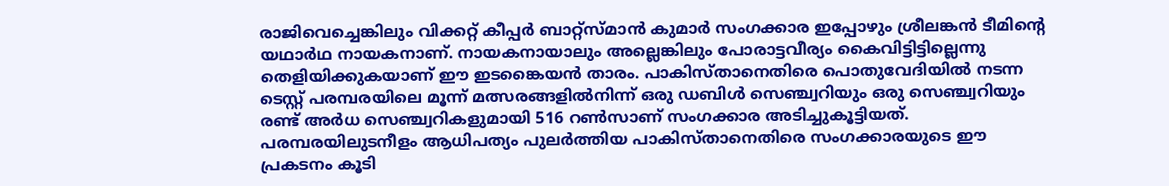രാജിവെച്ചെങ്കിലും വിക്കറ്റ് കീപ്പര്‍ ബാറ്റ്‌സ്മാന്‍ കുമാര്‍ സംഗക്കാര ഇപ്പോഴും ശ്രീലങ്കന്‍ ടീമിന്റെ യഥാര്‍ഥ നായകനാണ്. നായകനായാലും അല്ലെങ്കിലും പോരാട്ടവീര്യം കൈവിട്ടിട്ടില്ലെന്നു തെളിയിക്കുകയാണ് ഈ ഇടങ്കൈയന്‍ താരം. പാകിസ്താനെതിരെ പൊതുവേദിയില്‍ നടന്ന ടെസ്റ്റ് പരമ്പരയിലെ മൂന്ന് മത്സരങ്ങളില്‍നിന്ന് ഒരു ഡബിള്‍ സെഞ്ച്വറിയും ഒരു സെഞ്ച്വറിയും രണ്ട് അര്‍ധ സെഞ്ച്വറികളുമായി 516 റണ്‍സാണ് സംഗക്കാര അടിച്ചുകൂട്ടിയത്. പരമ്പരയിലുടനീളം ആധിപത്യം പുലര്‍ത്തിയ പാകിസ്താനെതിരെ സംഗക്കാരയുടെ ഈ പ്രകടനം കൂടി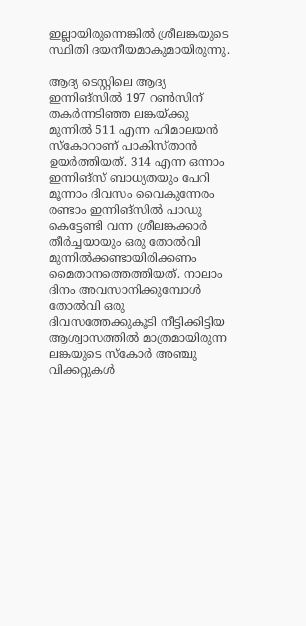ഇല്ലായിരുന്നെങ്കില്‍ ശ്രീലങ്കയുടെ സ്ഥിതി ദയനീയമാകുമായിരുന്നു.

ആദ്യ ടെസ്റ്റിലെ ആദ്യ ഇന്നിങ്‌സില്‍ 197 റണ്‍സിന് തകര്‍ന്നടിഞ്ഞ ലങ്കയ്ക്കു മുന്നില്‍ 511 എന്ന ഹിമാലയന്‍ സ്‌കോറാണ് പാകിസ്താന്‍ ഉയര്‍ത്തിയത്. 314 എന്ന ഒന്നാം ഇന്നിങ്‌സ് ബാധ്യതയും പേറി മൂന്നാം ദിവസം വൈകുന്നേരം രണ്ടാം ഇന്നിങ്‌സില്‍ പാഡു കെട്ടേണ്ടി വന്ന ശ്രീലങ്കക്കാര്‍ തീര്‍ച്ചയായും ഒരു തോല്‍വി മുന്നില്‍ക്കണ്ടായിരിക്കണം മൈതാനത്തെത്തിയത്. നാലാം ദിനം അവസാനിക്കുമ്പോള്‍ തോല്‍വി ഒരു ദിവസത്തേക്കുകൂടി നീട്ടിക്കിട്ടിയ ആശ്വാസത്തില്‍ മാത്രമായിരുന്ന ലങ്കയുടെ സ്‌കോര്‍ അഞ്ചു വിക്കറ്റുകള്‍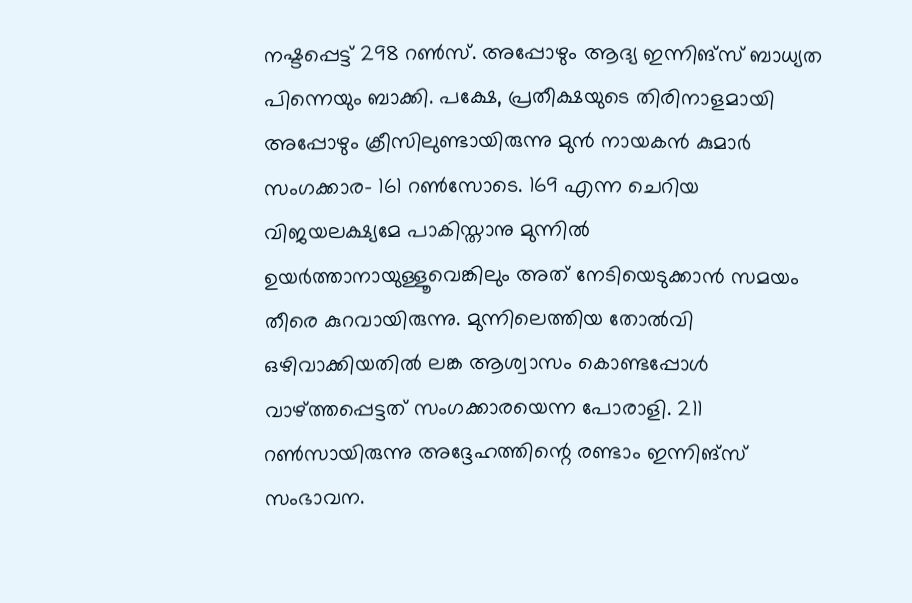നഷ്ടപ്പെട്ട് 298 റണ്‍സ്. അപ്പോഴും ആദ്യ ഇന്നിങ്‌സ് ബാധ്യത പിന്നെയും ബാക്കി. പക്ഷേ, പ്രതീക്ഷയുടെ തിരിനാളമായി അപ്പോഴും ക്രീസിലുണ്ടായിരുന്നു മുന്‍ നായകന്‍ കുമാര്‍ സംഗക്കാര- 161 റണ്‍സോടെ. 169 എന്ന ചെറിയ വിജയലക്ഷ്യമേ പാകിസ്താനു മുന്നില്‍ ഉയര്‍ത്താനായുള്ളൂവെങ്കിലും അത് നേടിയെടുക്കാന്‍ സമയം തീരെ കുറവായിരുന്നു. മുന്നിലെത്തിയ തോല്‍വി ഒഴിവാക്കിയതില്‍ ലങ്ക ആശ്വാസം കൊണ്ടപ്പോള്‍ വാഴ്ത്തപ്പെട്ടത് സംഗക്കാരയെന്ന പോരാളി. 211 റണ്‍സായിരുന്നു അദ്ദേഹത്തിന്റെ രണ്ടാം ഇന്നിങ്‌സ് സംഭാവന.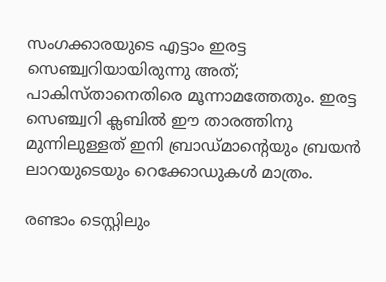സംഗക്കാരയുടെ എട്ടാം ഇരട്ട സെഞ്ച്വറിയായിരുന്നു അത്; പാകിസ്താനെതിരെ മൂന്നാമത്തേതും. ഇരട്ട സെഞ്ച്വറി ക്ലബില്‍ ഈ താരത്തിനു മുന്നിലുള്ളത് ഇനി ബ്രാഡ്മാന്റെയും ബ്രയന്‍ ലാറയുടെയും റെക്കോഡുകള്‍ മാത്രം.

രണ്ടാം ടെസ്റ്റിലും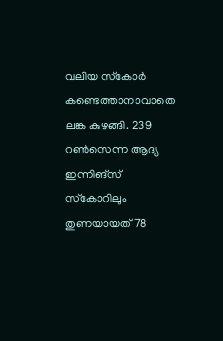വലിയ സ്‌കോര്‍ കണ്ടെത്താനാവാതെ ലങ്ക കുഴങ്ങി. 239 റണ്‍സെന്ന ആദ്യ ഇന്നിങ്‌സ് സ്‌കോറിലും തുണയായത് 78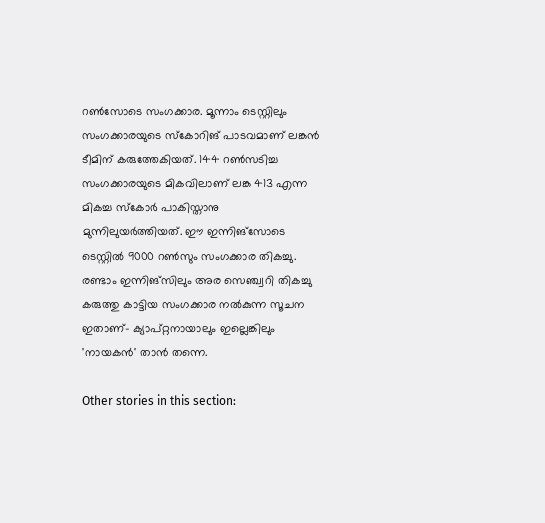റണ്‍സോടെ സംഗക്കാര. മൂന്നാം ടെസ്റ്റിലും സംഗക്കാരയുടെ സ്‌കോറിങ് പാടവമാണ് ലങ്കന്‍ ടീമിന് കരുത്തേകിയത്. 144 റണ്‍സടിച്ച സംഗക്കാരയുടെ മികവിലാണ് ലങ്ക 413 എന്ന മികച്ച സ്‌കോര്‍ പാകിസ്താനു മുന്നിലുയര്‍ത്തിയത്. ഈ ഇന്നിങ്‌സോടെ ടെസ്റ്റില്‍ 9000 റണ്‍സും സംഗക്കാര തികച്ചു. രണ്ടാം ഇന്നിങ്‌സിലും അര സെഞ്ച്വറി തികച്ചു കരുത്തു കാട്ടിയ സംഗക്കാര നല്‍കുന്ന സൂചന ഇതാണ്- ക്യാപ്റ്റനായാലും ഇല്ലെങ്കിലും 'നായകന്‍' താന്‍ തന്നെ.

Other stories in this section: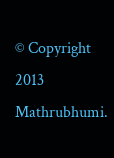© Copyright 2013 Mathrubhumi.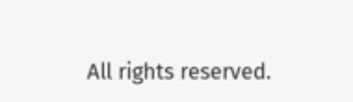All rights reserved.